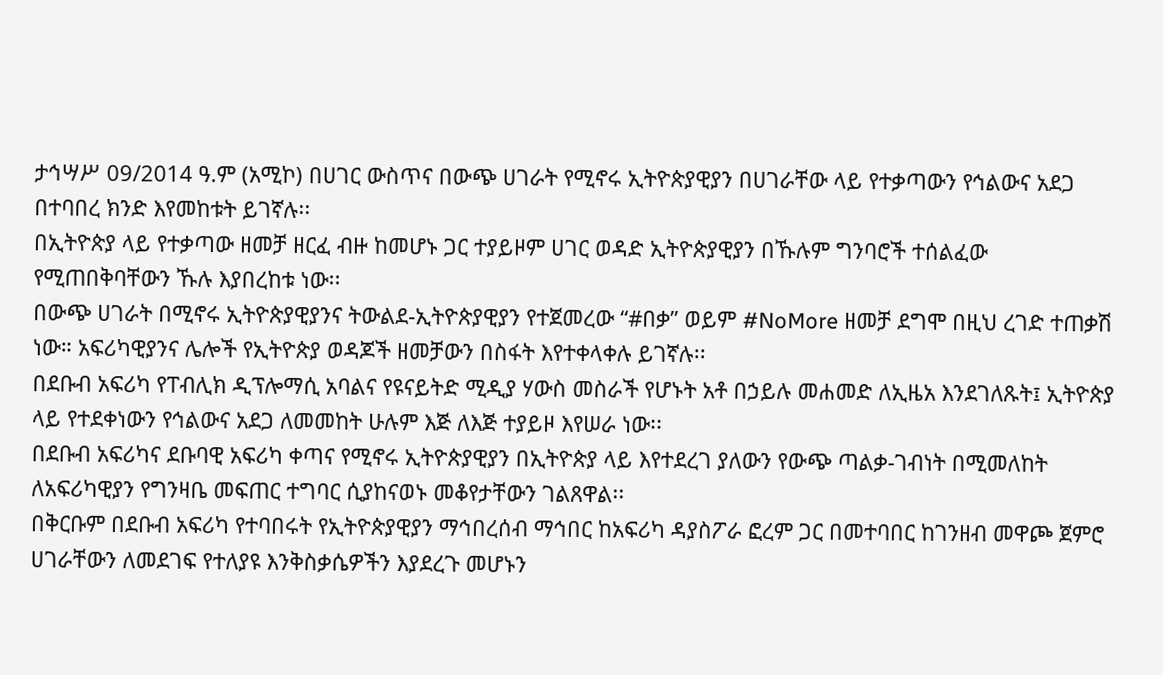ታኅሣሥ 09/2014 ዓ.ም (አሚኮ) በሀገር ውስጥና በውጭ ሀገራት የሚኖሩ ኢትዮጵያዊያን በሀገራቸው ላይ የተቃጣውን የኅልውና አደጋ በተባበረ ክንድ እየመከቱት ይገኛሉ፡፡
በኢትዮጵያ ላይ የተቃጣው ዘመቻ ዘርፈ ብዙ ከመሆኑ ጋር ተያይዞም ሀገር ወዳድ ኢትዮጵያዊያን በኹሉም ግንባሮች ተሰልፈው የሚጠበቅባቸውን ኹሉ እያበረከቱ ነው፡፡
በውጭ ሀገራት በሚኖሩ ኢትዮጵያዊያንና ትውልደ-ኢትዮጵያዊያን የተጀመረው “#በቃ” ወይም #NoMore ዘመቻ ደግሞ በዚህ ረገድ ተጠቃሽ ነው። አፍሪካዊያንና ሌሎች የኢትዮጵያ ወዳጆች ዘመቻውን በስፋት እየተቀላቀሉ ይገኛሉ፡፡
በደቡብ አፍሪካ የፐብሊክ ዲፕሎማሲ አባልና የዩናይትድ ሚዲያ ሃውስ መስራች የሆኑት አቶ በኃይሉ መሐመድ ለኢዜአ እንደገለጹት፤ ኢትዮጵያ ላይ የተደቀነውን የኅልውና አደጋ ለመመከት ሁሉም እጅ ለእጅ ተያይዞ እየሠራ ነው፡፡
በደቡብ አፍሪካና ደቡባዊ አፍሪካ ቀጣና የሚኖሩ ኢትዮጵያዊያን በኢትዮጵያ ላይ እየተደረገ ያለውን የውጭ ጣልቃ-ገብነት በሚመለከት ለአፍሪካዊያን የግንዛቤ መፍጠር ተግባር ሲያከናወኑ መቆየታቸውን ገልጸዋል፡፡
በቅርቡም በደቡብ አፍሪካ የተባበሩት የኢትዮጵያዊያን ማኅበረሰብ ማኅበር ከአፍሪካ ዳያስፖራ ፎረም ጋር በመተባበር ከገንዘብ መዋጮ ጀምሮ ሀገራቸውን ለመደገፍ የተለያዩ እንቅስቃሴዎችን እያደረጉ መሆኑን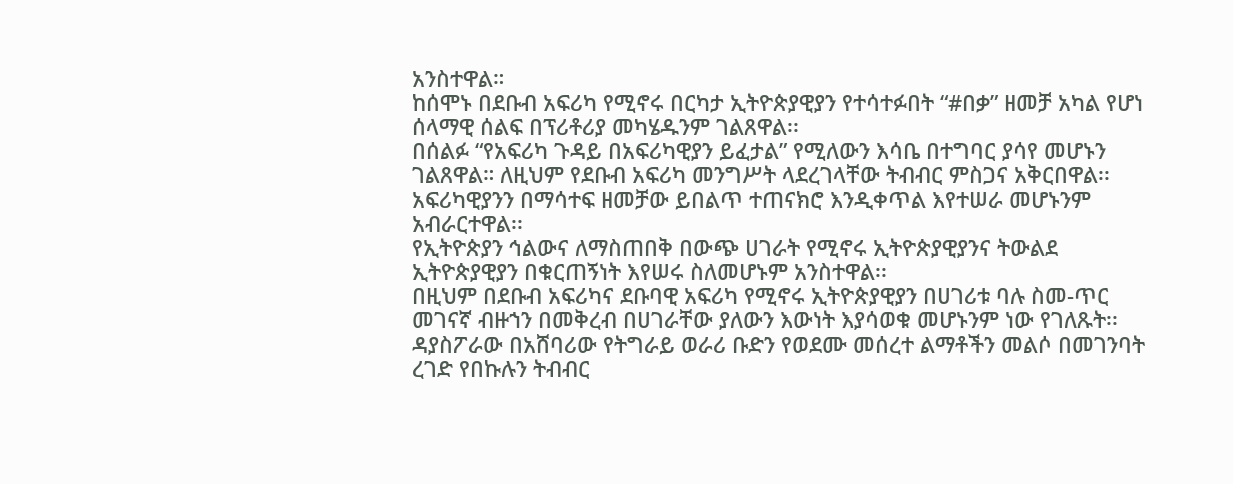አንስተዋል።
ከሰሞኑ በደቡብ አፍሪካ የሚኖሩ በርካታ ኢትዮጵያዊያን የተሳተፉበት “#በቃ” ዘመቻ አካል የሆነ ሰላማዊ ሰልፍ በፕሪቶሪያ መካሄዱንም ገልጸዋል፡፡
በሰልፉ “የአፍሪካ ጉዳይ በአፍሪካዊያን ይፈታል” የሚለውን እሳቤ በተግባር ያሳየ መሆኑን ገልጸዋል። ለዚህም የደቡብ አፍሪካ መንግሥት ላደረገላቸው ትብብር ምስጋና አቅርበዋል፡፡
አፍሪካዊያንን በማሳተፍ ዘመቻው ይበልጥ ተጠናክሮ እንዲቀጥል እየተሠራ መሆኑንም አብራርተዋል፡፡
የኢትዮጵያን ኅልውና ለማስጠበቅ በውጭ ሀገራት የሚኖሩ ኢትዮጵያዊያንና ትውልደ ኢትዮጵያዊያን በቁርጠኝነት እየሠሩ ስለመሆኑም አንስተዋል፡፡
በዚህም በደቡብ አፍሪካና ደቡባዊ አፍሪካ የሚኖሩ ኢትዮጵያዊያን በሀገሪቱ ባሉ ስመ-ጥር መገናኛ ብዙኀን በመቅረብ በሀገራቸው ያለውን እውነት እያሳወቁ መሆኑንም ነው የገለጹት፡፡
ዳያስፖራው በአሸባሪው የትግራይ ወራሪ ቡድን የወደሙ መሰረተ ልማቶችን መልሶ በመገንባት ረገድ የበኩሉን ትብብር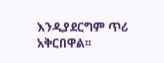እንዲያደርግም ጥሪ አቅርበዋል፡፡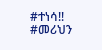#ተነሳ!!
#መሪህን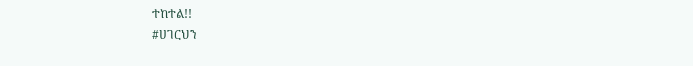ተከተል!!
#ሀገርህን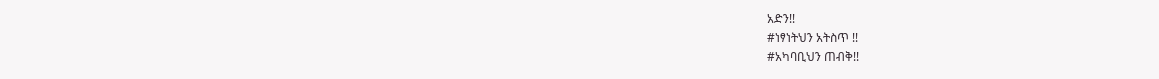አድን!!
#ነፃነትህን አትስጥ !!
#አካባቢህን ጠብቅ!!